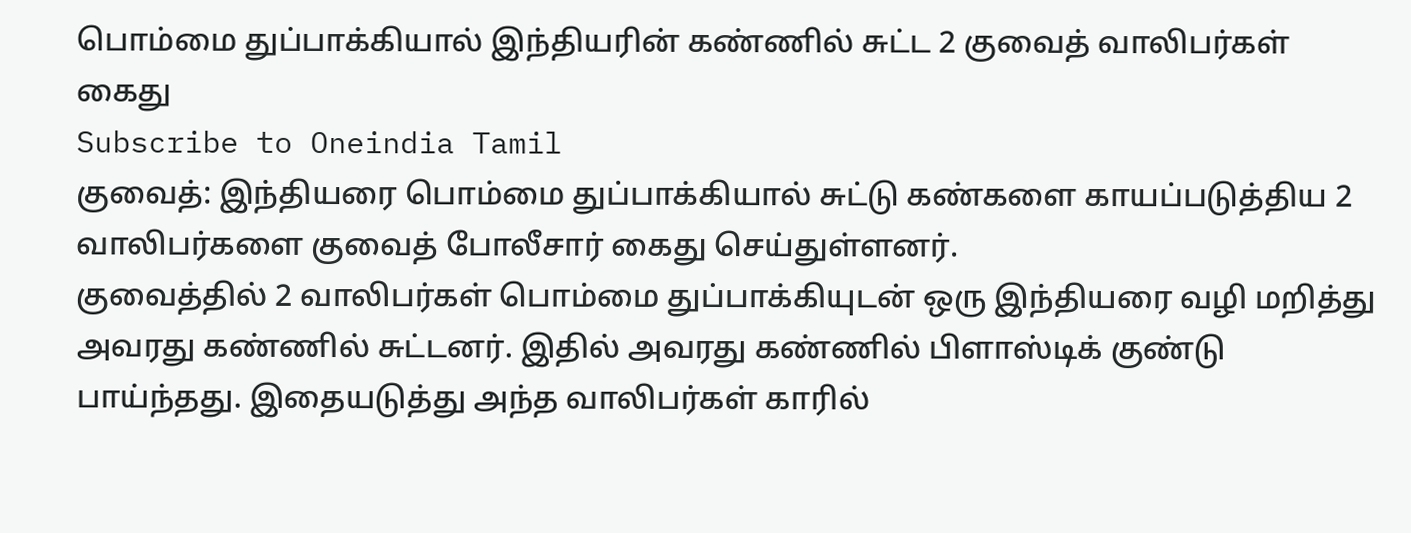பொம்மை துப்பாக்கியால் இந்தியரின் கண்ணில் சுட்ட 2 குவைத் வாலிபர்கள் கைது
Subscribe to Oneindia Tamil
குவைத்: இந்தியரை பொம்மை துப்பாக்கியால் சுட்டு கண்களை காயப்படுத்திய 2 வாலிபர்களை குவைத் போலீசார் கைது செய்துள்ளனர்.
குவைத்தில் 2 வாலிபர்கள் பொம்மை துப்பாக்கியுடன் ஒரு இந்தியரை வழி மறித்து அவரது கண்ணில் சுட்டனர். இதில் அவரது கண்ணில் பிளாஸ்டிக் குண்டு பாய்ந்தது. இதையடுத்து அந்த வாலிபர்கள் காரில்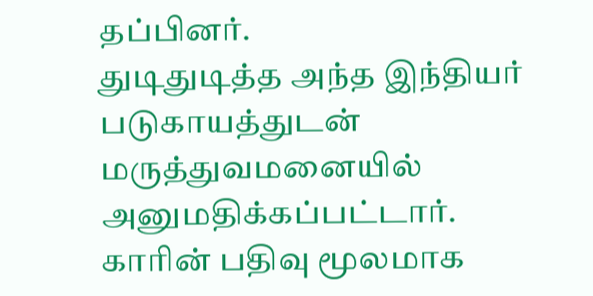தப்பினர்.
துடிதுடித்த அந்த இந்தியர் படுகாயத்துடன் மருத்துவமனையில் அனுமதிக்கப்பட்டார்.
காரின் பதிவு மூலமாக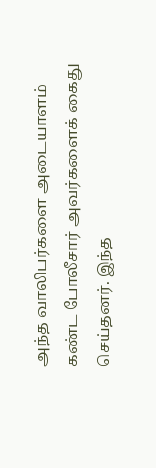அந்த வாலிபர்களை அடையாளம் கண்ட போலீசார் அவர்களைக் கைது செய்தனர். இந்த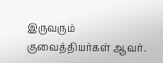இருவரும் குவைத்தியர்கள் ஆவர்.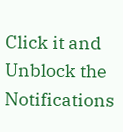Click it and Unblock the Notifications